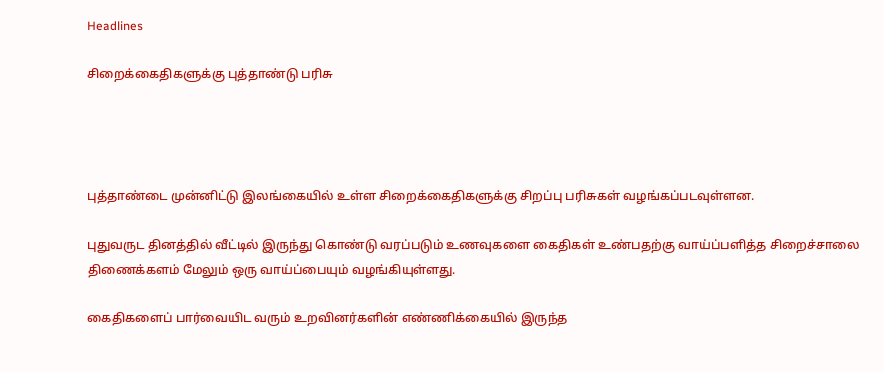Headlines

சிறைக்கைதிகளுக்கு புத்தாண்டு பரிசு




புத்தாண்டை முன்னிட்டு இலங்கையில் உள்ள சிறைக்கைதிகளுக்கு சிறப்பு பரிசுகள் வழங்கப்படவுள்ளன.

புதுவருட தினத்தில் வீட்டில் இருந்து கொண்டு வரப்படும் உணவுகளை கைதிகள் உண்பதற்கு வாய்ப்பளித்த சிறைச்சாலை திணைக்களம் மேலும் ஒரு வாய்ப்பையும் வழங்கியுள்ளது.

கைதிகளைப் பார்வையிட வரும் உறவினர்களின் எண்ணிக்கையில் இருந்த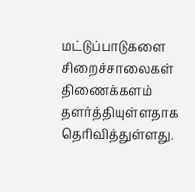மட்டுப்பாடுகளை சிறைச்சாலைகள் திணைக்களம் தளர்த்தியுள்ளதாக தெரிவித்துள்ளது.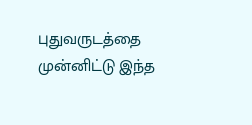புதுவருடத்தை முன்னிட்டு இந்த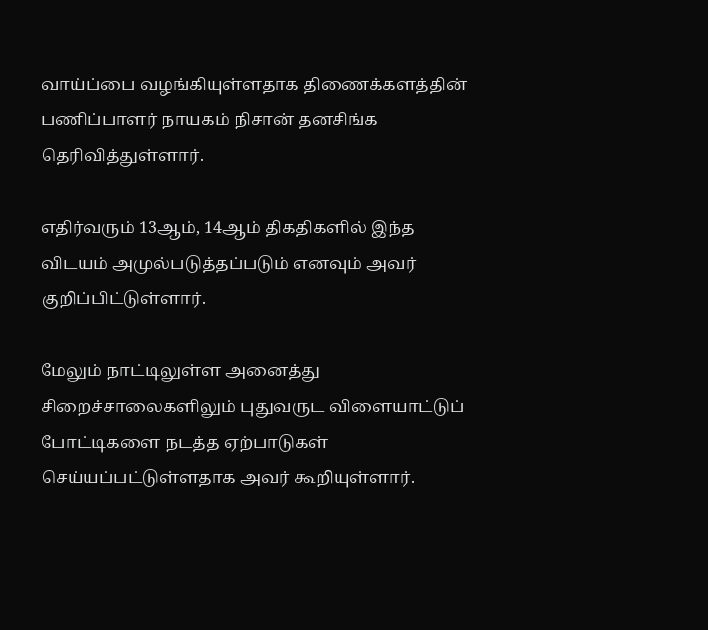வாய்ப்பை வழங்கியுள்ளதாக திணைக்களத்தின் பணிப்பாளர் நாயகம் நிசான் தனசிங்க தெரிவித்துள்ளார்.

எதிர்வரும் 13ஆம், 14ஆம் திகதிகளில் இந்த விடயம் அமுல்படுத்தப்படும் எனவும் அவர் குறிப்பிட்டுள்ளார்.

மேலும் நாட்டிலுள்ள அனைத்து சிறைச்சாலைகளிலும் புதுவருட விளையாட்டுப் போட்டிகளை நடத்த ஏற்பாடுகள் செய்யப்பட்டுள்ளதாக அவர் கூறியுள்ளார்.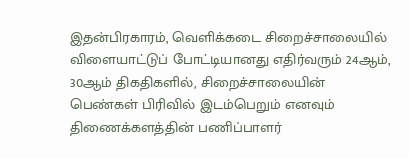இதன்பிரகாரம், வெளிக்கடை சிறைச்சாலையில் விளையாட்டுப் போட்டியானது எதிர்வரும் 24ஆம், 30ஆம் திகதிகளில், சிறைச்சாலையின் பெண்கள் பிரிவில் இடம்பெறும் எனவும் திணைக்களத்தின் பணிப்பாளர்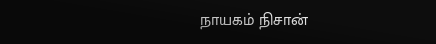நாயகம் நிசான்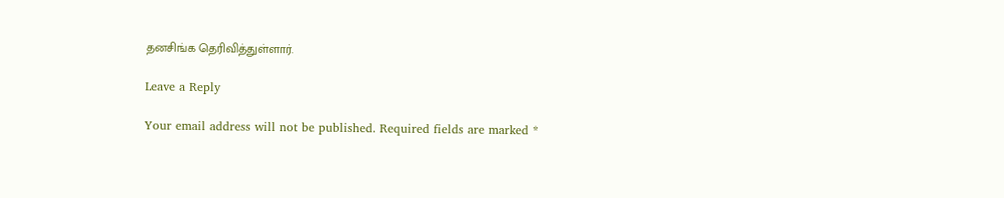தனசிங்க தெரிவித்துள்ளார்.

Leave a Reply

Your email address will not be published. Required fields are marked *